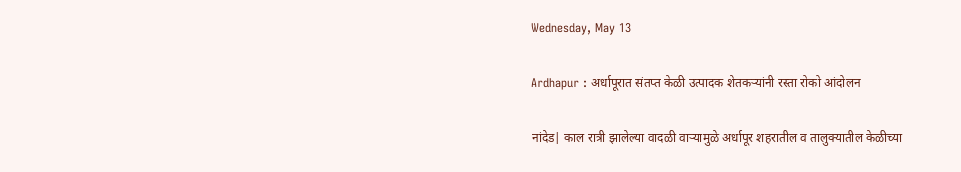Wednesday, May 13

Ardhapur : अर्धापूरात संतप्त केळी उत्पादक शेतकऱ्यांनी रस्ता रोको आंदोलन

नांदेड| काल रात्री झालेल्या वादळी वाऱ्यामुळे अर्धापूर शहरातील व तालुक्यातील केळीच्या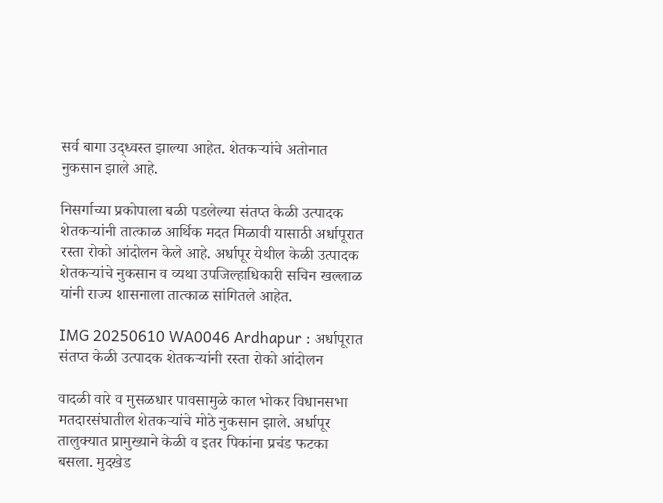सर्व बागा उद्ध्वस्त झाल्या आहेत. शेतकऱ्यांचे अतोनात नुकसान झाले आहे.

निसर्गाच्या प्रकोपाला बळी पडलेल्या संतप्त केळी उत्पादक शेतकऱ्यांनी तात्काळ आर्थिक मदत मिळावी यासाठी अर्धापूरात रस्ता रोको आंदोलन केले आहे. अर्धापूर येथील केळी उत्पादक शेतकऱ्यांचे नुकसान व व्यथा उपजिल्हाधिकारी सचिन खल्लाळ यांनी राज्य शासनाला तात्काळ सांगितले आहेत.

IMG 20250610 WA0046 Ardhapur : अर्धापूरात संतप्त केळी उत्पादक शेतकऱ्यांनी रस्ता रोको आंदोलन

वादळी वारे व मुसळधार पावसामुळे काल भोकर विधानसभा मतदारसंघातील शेतकऱ्यांचे मोठे नुकसान झाले. अर्धापूर तालुक्यात प्रामुख्याने केळी व इतर पिकांना प्रचंड फटका बसला. मुदखेड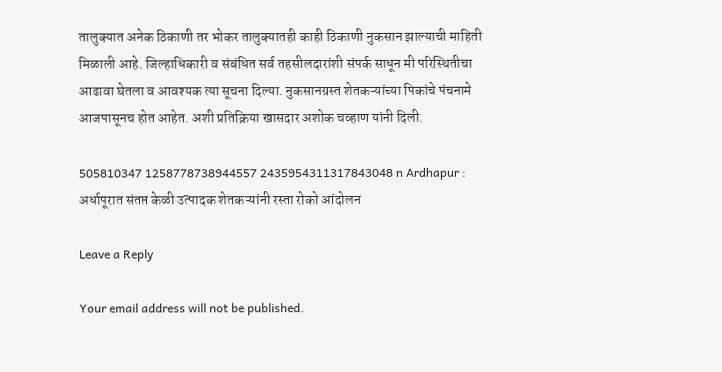तालुक्यात अनेक ठिकाणी तर भोकर तालुक्यातही काही ठिकाणी नुकसान झाल्याची माहिती मिळाली आहे. जिल्हाधिकारी व संबंधित सर्व तहसीलदारांशी संपर्क साधून मी परिस्थितीचा आढावा घेतला व आवश्यक त्या सूचना दिल्या. नुकसानग्रस्त शेतकऱ्यांच्या पिकांचे पंचनामे आजपासूनच होत आहेत. अशी प्रतिक्रिया खासदार अशोक चव्हाण यांनी दिली.

505810347 1258778738944557 2435954311317843048 n Ardhapur : अर्धापूरात संतप्त केळी उत्पादक शेतकऱ्यांनी रस्ता रोको आंदोलन

Leave a Reply

Your email address will not be published.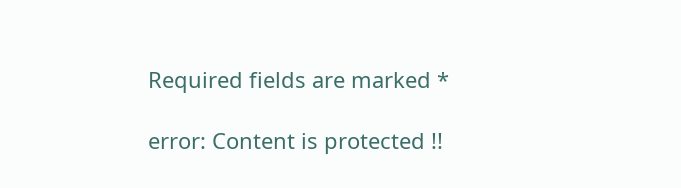Required fields are marked *

error: Content is protected !!